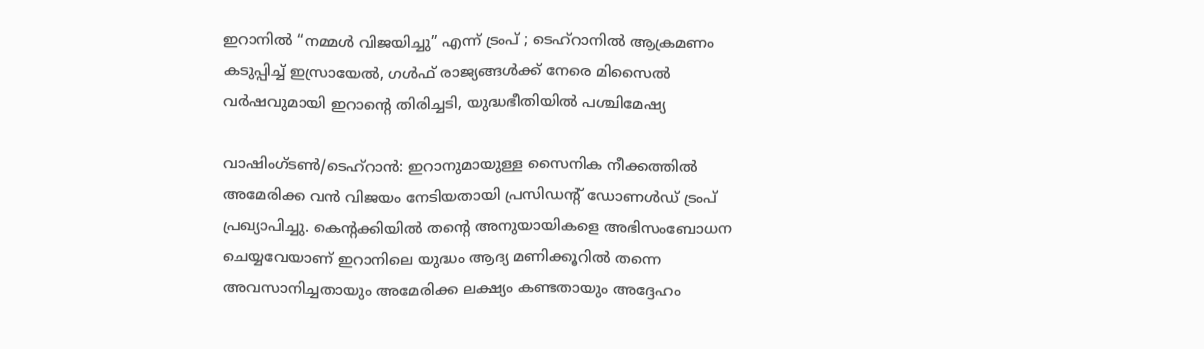ഇറാനിൽ “നമ്മൾ വിജയിച്ചു” എന്ന് ട്രംപ് ; ടെഹ്‌റാനിൽ ആക്രമണം കടുപ്പിച്ച് ഇസ്രായേൽ, ഗൾഫ് രാജ്യങ്ങൾക്ക് നേരെ മിസൈൽ വർഷവുമായി ഇറാൻ്റെ തിരിച്ചടി, യുദ്ധഭീതിയിൽ പശ്ചിമേഷ്യ

വാഷിംഗ്ടൺ/ടെഹ്‌റാൻ: ഇറാനുമായുള്ള സൈനിക നീക്കത്തിൽ അമേരിക്ക വൻ വിജയം നേടിയതായി പ്രസിഡൻ്റ് ഡോണൾഡ് ട്രംപ് പ്രഖ്യാപിച്ചു. കെൻ്റക്കിയിൽ തൻ്റെ അനുയായികളെ അഭിസംബോധന ചെയ്യവേയാണ് ഇറാനിലെ യുദ്ധം ആദ്യ മണിക്കൂറിൽ തന്നെ അവസാനിച്ചതായും അമേരിക്ക ലക്ഷ്യം കണ്ടതായും അദ്ദേഹം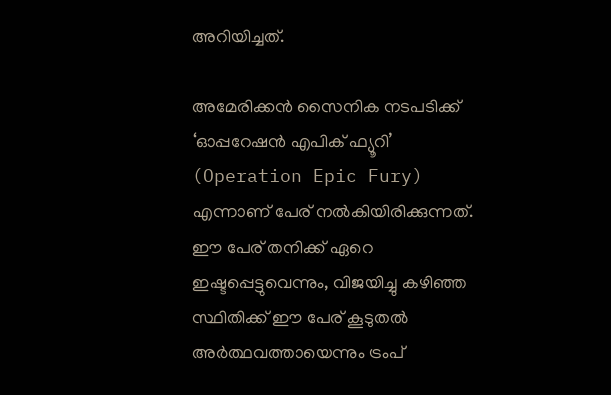അറിയിച്ചത്.

അമേരിക്കൻ സൈനിക നടപടിക്ക് ‘ഓപ്പറേഷൻ എപിക് ഫ്യൂറി’ (Operation Epic Fury) എന്നാണ് പേര് നൽകിയിരിക്കുന്നത്. ഈ പേര് തനിക്ക് ഏറെ ഇഷ്ടപ്പെട്ടുവെന്നും, വിജയിച്ചു കഴിഞ്ഞ സ്ഥിതിക്ക് ഈ പേര് കൂടുതൽ അർത്ഥവത്തായെന്നും ട്രംപ്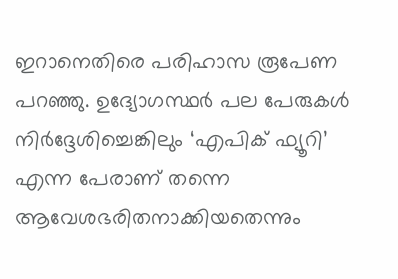ഇറാനെതിരെ പരിഹാസ രൂപേണ പറഞ്ഞു. ഉദ്യോഗസ്ഥർ പല പേരുകൾ നിർദ്ദേശിച്ചെങ്കിലും ‘എപിക് ഫ്യൂറി’ എന്ന പേരാണ് തന്നെ ആവേശഭരിതനാക്കിയതെന്നും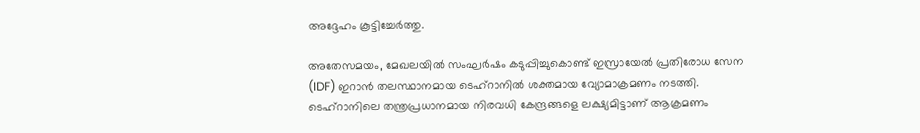അദ്ദേഹം കൂട്ടിച്ചേർത്തു.

അതേസമയം, മേഖലയിൽ സംഘർഷം കടുപ്പിച്ചുകൊണ്ട് ഇസ്രായേൽ പ്രതിരോധ സേന (IDF) ഇറാൻ തലസ്ഥാനമായ ടെഹ്‌റാനിൽ ശക്തമായ വ്യോമാക്രമണം നടത്തി. ടെഹ്‌റാനിലെ തന്ത്രപ്രധാനമായ നിരവധി കേന്ദ്രങ്ങളെ ലക്ഷ്യമിട്ടാണ് ആക്രമണം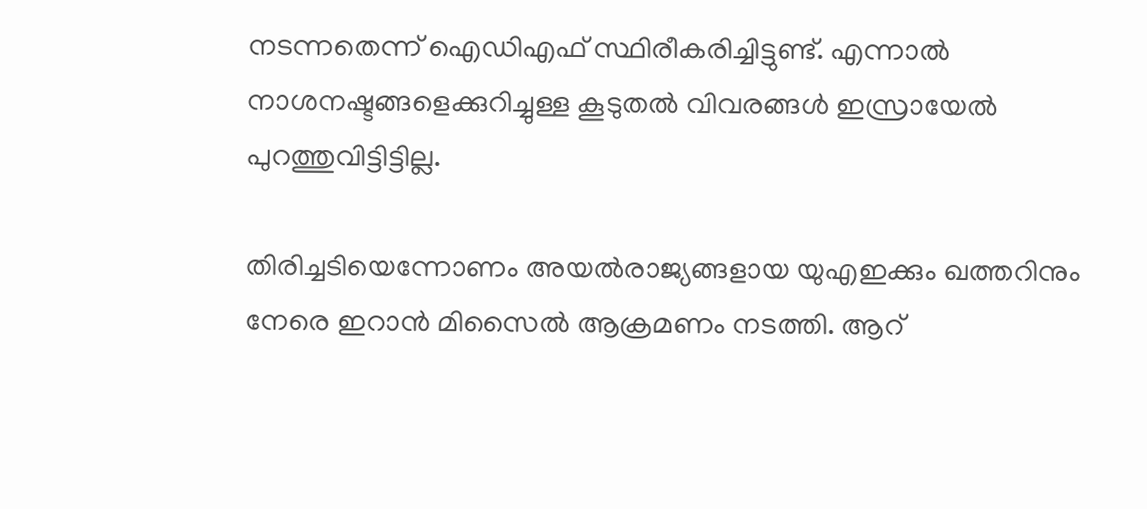നടന്നതെന്ന് ഐഡിഎഫ് സ്ഥിരീകരിച്ചിട്ടുണ്ട്. എന്നാൽ നാശനഷ്ടങ്ങളെക്കുറിച്ചുള്ള കൂടുതൽ വിവരങ്ങൾ ഇസ്രായേൽ പുറത്തുവിട്ടിട്ടില്ല.

തിരിച്ചടിയെന്നോണം അയൽരാജ്യങ്ങളായ യുഎഇക്കും ഖത്തറിനും നേരെ ഇറാൻ മിസൈൽ ആക്രമണം നടത്തി. ആറ്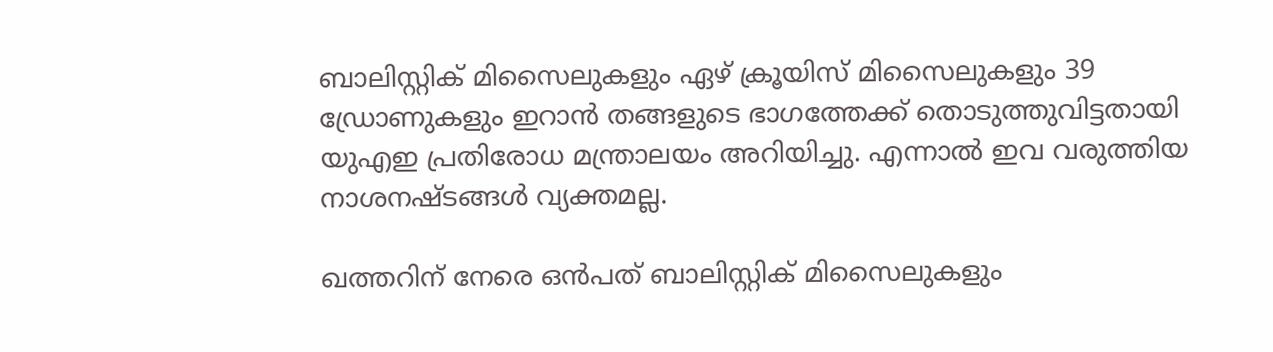ബാലിസ്റ്റിക് മിസൈലുകളും ഏഴ് ക്രൂയിസ് മിസൈലുകളും 39 ഡ്രോണുകളും ഇറാൻ തങ്ങളുടെ ഭാഗത്തേക്ക് തൊടുത്തുവിട്ടതായി യുഎഇ പ്രതിരോധ മന്ത്രാലയം അറിയിച്ചു. എന്നാൽ ഇവ വരുത്തിയ നാശനഷ്ടങ്ങൾ വ്യക്തമല്ല.

ഖത്തറിന് നേരെ ഒൻപത് ബാലിസ്റ്റിക് മിസൈലുകളും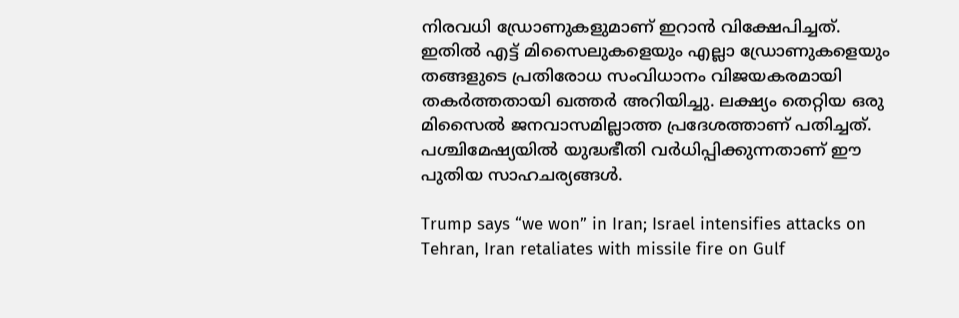നിരവധി ഡ്രോണുകളുമാണ് ഇറാൻ വിക്ഷേപിച്ചത്. ഇതിൽ എട്ട് മിസൈലുകളെയും എല്ലാ ഡ്രോണുകളെയും തങ്ങളുടെ പ്രതിരോധ സംവിധാനം വിജയകരമായി തകർത്തതായി ഖത്തർ അറിയിച്ചു. ലക്ഷ്യം തെറ്റിയ ഒരു മിസൈൽ ജനവാസമില്ലാത്ത പ്രദേശത്താണ് പതിച്ചത്. പശ്ചിമേഷ്യയിൽ യുദ്ധഭീതി വർധിപ്പിക്കുന്നതാണ് ഈ പുതിയ സാഹചര്യങ്ങൾ.

Trump says “we won” in Iran; Israel intensifies attacks on Tehran, Iran retaliates with missile fire on Gulf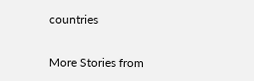countries

More Stories from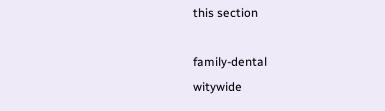this section

family-dental
witywide